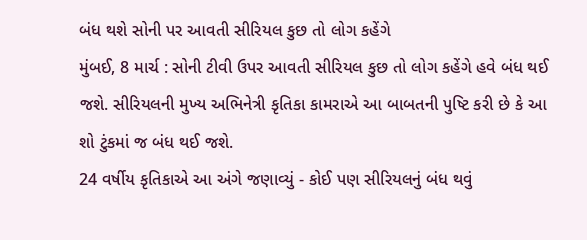બંધ થશે સોની પર આવતી સીરિયલ કુછ તો લોગ કહેંગે
મુંબઈ, 8 માર્ચ : સોની ટીવી ઉપર આવતી સીરિયલ કુછ તો લોગ કહેંગે હવે બંધ થઈ જશે. સીરિયલની મુખ્ય અભિનેત્રી કૃતિકા કામરાએ આ બાબતની પુષ્ટિ કરી છે કે આ શો ટુંકમાં જ બંધ થઈ જશે.
24 વર્ષીય કૃતિકાએ આ અંગે જણાવ્યું - કોઈ પણ સીરિયલનું બંધ થવું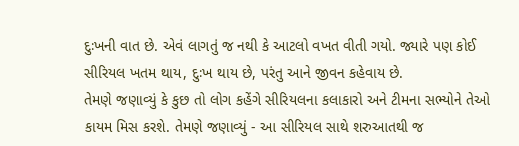દુઃખની વાત છે. એવં લાગતું જ નથી કે આટલો વખત વીતી ગયો. જ્યારે પણ કોઈ સીરિયલ ખતમ થાય, દુઃખ થાય છે, પરંતુ આને જીવન કહેવાય છે.
તેમણે જણાવ્યું કે કુછ તો લોગ કહેંગે સીરિયલના કલાકારો અને ટીમના સભ્યોને તેઓ કાયમ મિસ કરશે. તેમણે જણાવ્યું - આ સીરિયલ સાથે શરુઆતથી જ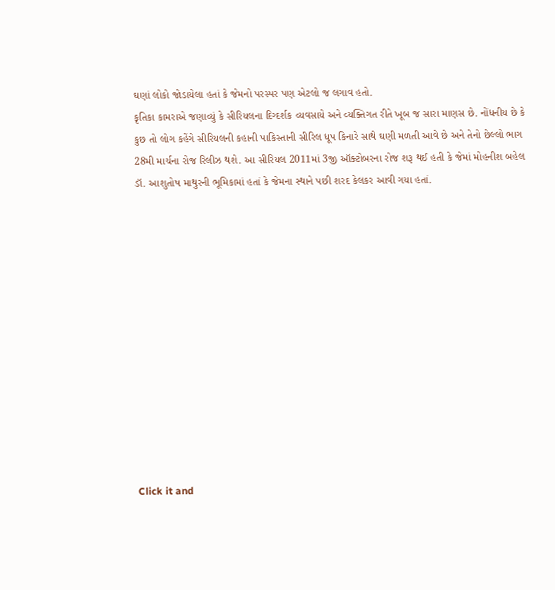ઘણાં લોકો જોડાયેલા હતાં કે જેમનો પરસ્પર પણ એટલો જ લગાવ હતો.
કૃતિકા કામરાએ જણાવ્યું કે સીરિયલના દિગ્દર્શક વ્યવસાયે અને વ્યક્તિગત રીતે ખૂબ જ સારા માણસ છે. નોંધનીય છે કે કુછ તો લોગ કહેંગે સીરિયલની કહાની પાકિસ્તાની સીરિલ ધૂપ કિનારે સાથે ઘણી મળતી આવે છે અને તેનો છેલ્લો ભાગ 28મી માર્ચના રોજ રિલીઝ થશે. આ સીરિયલ 2011માં 3જી ઑક્ટોબરના રોજ શરૂ થઈ હતી કે જેમાં મોહનીશ બહેલ ડૉ. આશુતોષ માથુરની ભૂમિકામાં હતાં કે જેમના સ્થાને પછી શરદ કેલકર આવી ગયા હતાં.













Click it and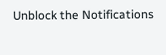Unblock the Notifications